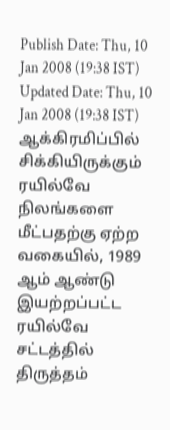Publish Date: Thu, 10 Jan 2008 (19:38 IST)
Updated Date: Thu, 10 Jan 2008 (19:38 IST)
ஆக்கிரமிப்பில் சிக்கியிருக்கும் ரயில்வே நிலங்களை மீட்பதற்கு ஏற்ற வகையில், 1989 ஆம் ஆண்டு இயற்றப்பட்ட ரயில்வே சட்டத்தில் திருத்தம்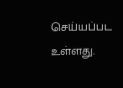செய்யப்பட உள்ளது.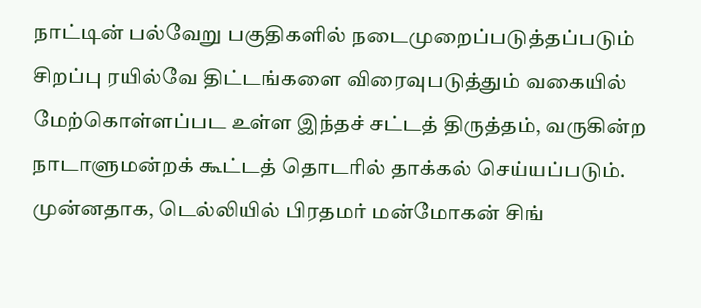நாட்டின் பல்வேறு பகுதிகளில் நடைமுறைப்படுத்தப்படும் சிறப்பு ரயில்வே திட்டங்களை விரைவுபடுத்தும் வகையில் மேற்கொள்ளப்பட உள்ள இந்தச் சட்டத் திருத்தம், வருகின்ற நாடாளுமன்றக் கூட்டத் தொடரில் தாக்கல் செய்யப்படும்.
முன்னதாக, டெல்லியில் பிரதமர் மன்மோகன் சிங்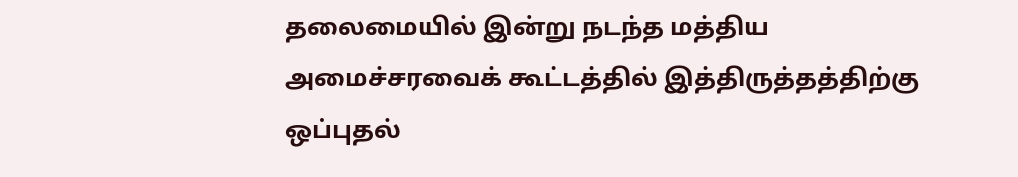தலைமையில் இன்று நடந்த மத்திய அமைச்சரவைக் கூட்டத்தில் இத்திருத்தத்திற்கு ஒப்புதல்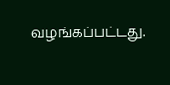வழங்கப்பட்டது.